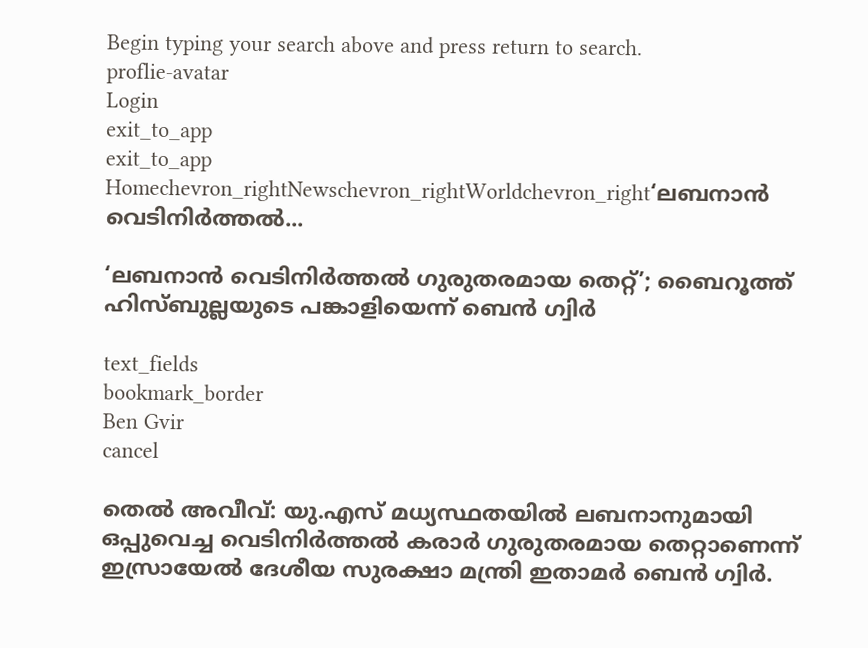Begin typing your search above and press return to search.
proflie-avatar
Login
exit_to_app
exit_to_app
Homechevron_rightNewschevron_rightWorldchevron_right‘ലബനാൻ വെടിനിർത്തൽ...

‘ലബനാൻ വെടിനിർത്തൽ ഗുരുതരമായ തെറ്റ്’; ബൈറൂത്ത് ഹിസ്ബുല്ലയുടെ പങ്കാളിയെന്ന് ബെൻ ഗ്വിർ

text_fields
bookmark_border
Ben Gvir
cancel

തെൽ അവീവ്: യു.എസ് മധ്യസ്ഥതയിൽ ലബനാനുമായി ഒപ്പുവെച്ച വെടിനിർത്തൽ കരാർ ഗുരുതരമായ തെറ്റാണെന്ന് ഇസ്രായേൽ ദേശീയ സുരക്ഷാ മന്ത്രി ഇതാമർ ബെൻ ഗ്വിർ.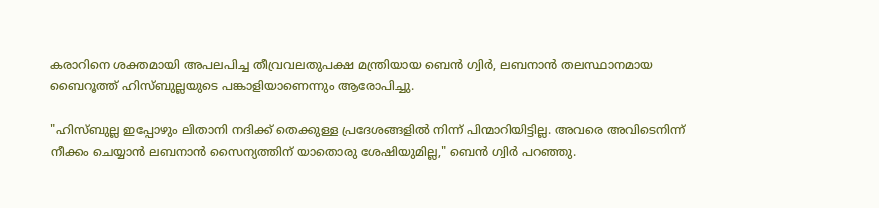കരാറിനെ ശക്തമായി അപലപിച്ച തീവ്രവലതുപക്ഷ മന്ത്രിയായ ബെൻ ഗ്വിർ, ലബനാൻ തലസ്ഥാനമായ ബൈറൂത്ത് ഹിസ്ബുല്ലയുടെ പങ്കാളിയാണെന്നും ആരോപിച്ചു.

"ഹിസ്ബുല്ല ഇപ്പോഴും ലിതാനി നദിക്ക് തെക്കുള്ള പ്രദേശങ്ങളിൽ നിന്ന് പിന്മാറിയിട്ടില്ല. അവരെ അവിടെനിന്ന് നീക്കം ചെയ്യാൻ ലബനാൻ സൈന്യത്തിന് യാതൊരു ശേഷിയുമില്ല," ബെൻ ഗ്വിർ പറഞ്ഞു.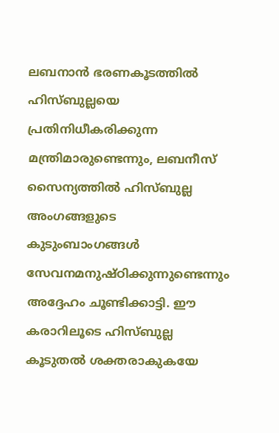ലബനാൻ ഭരണകൂടത്തിൽ ഹിസ്ബുല്ലയെ പ്രതിനിധീകരിക്കുന്ന മന്ത്രിമാരുണ്ടെന്നും, ലബനീസ് സൈന്യത്തിൽ ഹിസ്ബുല്ല അംഗങ്ങളുടെ കുടുംബാംഗങ്ങൾ സേവനമനുഷ്ഠിക്കുന്നുണ്ടെന്നും അദ്ദേഹം ചൂണ്ടിക്കാട്ടി. ഈ കരാറിലൂടെ ഹിസ്ബുല്ല കൂടുതൽ ശക്തരാകുകയേ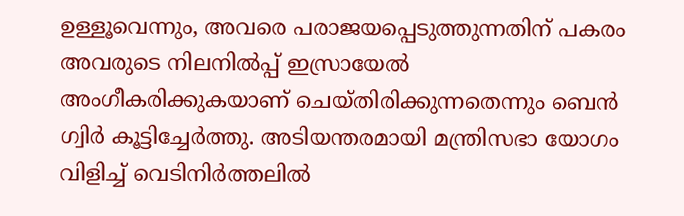ഉള്ളൂവെന്നും, അവരെ പരാജയപ്പെടുത്തുന്നതിന് പകരം അവരുടെ നിലനിൽപ്പ് ഇസ്രായേൽ അംഗീകരിക്കുകയാണ് ചെയ്തിരിക്കുന്നതെന്നും ബെൻ ഗ്വിർ കൂട്ടിച്ചേർത്തു. അടിയന്തരമായി മന്ത്രിസഭാ യോഗം വിളിച്ച് വെടിനിർത്തലിൽ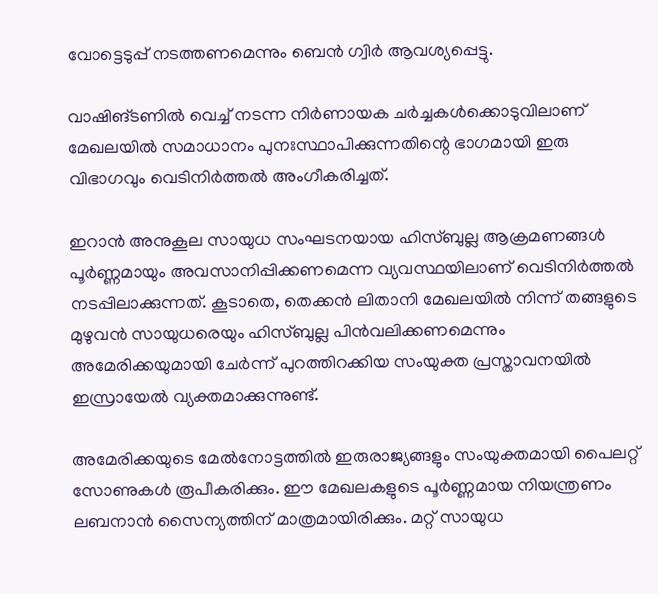വോട്ടെടുപ്പ് നടത്തണമെന്നും ബെൻ ഗ്വിർ ആവശ്യപ്പെട്ടു.

വാഷിങ്ടണിൽ വെച്ച് നടന്ന നിർണായക ചർച്ചകൾക്കൊടുവിലാണ് മേഖലയിൽ സമാധാനം പുനഃസ്ഥാപിക്കുന്നതിന്റെ ഭാഗമായി ഇരു വിഭാഗവും വെടിനിർത്തൽ അംഗീകരിച്ചത്.

ഇറാൻ അനുകൂല സായുധ സംഘടനയായ ഹിസ്ബുല്ല ആക്രമണങ്ങൾ പൂർണ്ണമായും അവസാനിപ്പിക്കണമെന്ന വ്യവസ്ഥയിലാണ് വെടിനിർത്തൽ നടപ്പിലാക്കുന്നത്. കൂടാതെ, തെക്കൻ ലിതാനി മേഖലയിൽ നിന്ന് തങ്ങളുടെ മുഴുവൻ സായുധരെയും ഹിസ്ബുല്ല പിൻവലിക്കണമെന്നും അമേരിക്കയുമായി ചേർന്ന് പുറത്തിറക്കിയ സംയുക്ത പ്രസ്താവനയിൽ ഇസ്രായേല്‍ വ്യക്തമാക്കുന്നുണ്ട്.

അമേരിക്കയുടെ മേൽനോട്ടത്തിൽ ഇരുരാജ്യങ്ങളും സംയുക്തമായി പൈലറ്റ് സോണുകൾ രൂപീകരിക്കും. ഈ മേഖലകളുടെ പൂർണ്ണമായ നിയന്ത്രണം ലബനാൻ സൈന്യത്തിന് മാത്രമായിരിക്കും. മറ്റ് സായുധ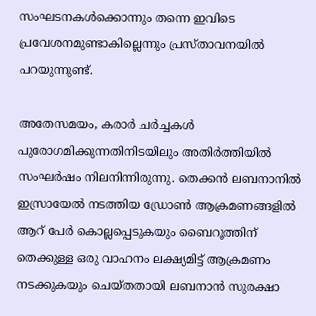സംഘടനകൾക്കൊന്നും തന്നെ ഇവിടെ പ്രവേശനമുണ്ടാകില്ലെന്നും പ്രസ്താവനയിൽ പറയുന്നുണ്ട്.

അതേസമയം, കരാർ ചർച്ചകൾ പുരോഗമിക്കുന്നതിനിടയിലും അതിർത്തിയിൽ സംഘർഷം നിലനിന്നിരുന്നു. തെക്കൻ ലബനാനിൽ ഇസ്രായേൽ നടത്തിയ ഡ്രോൺ ആക്രമണങ്ങളിൽ ആറ് പേർ കൊല്ലപ്പെടുകയും ബൈറൂത്തിന് തെക്കുള്ള ഒരു വാഹനം ലക്ഷ്യമിട്ട് ആക്രമണം നടക്കുകയും ചെയ്തതായി ലബനാൻ സുരക്ഷാ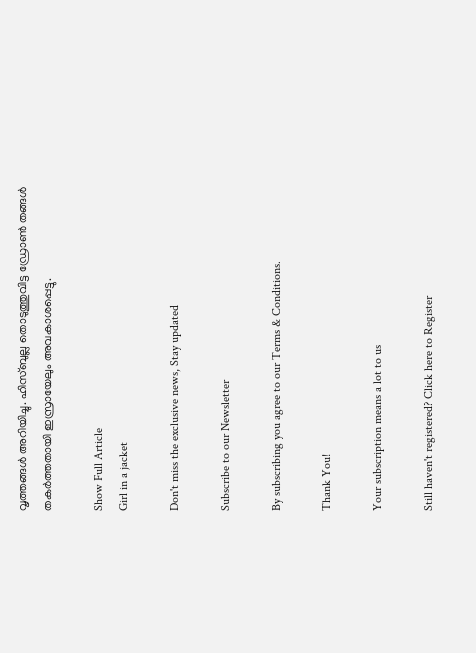വൃത്തങ്ങൾ അറിയിച്ചു. ഹിസ്ബുല്ല തൊടുത്തുവിട്ട ഡ്രോൺ തങ്ങൾ തകർത്തതായി ഇസ്രായേലും അവകാശപ്പെട്ടു.

Show Full Article
Girl in a jacket

Don't miss the exclusive news, Stay updated

Subscribe to our Newsletter

By subscribing you agree to our Terms & Conditions.

Thank You!

Your subscription means a lot to us

Still haven't registered? Click here to Register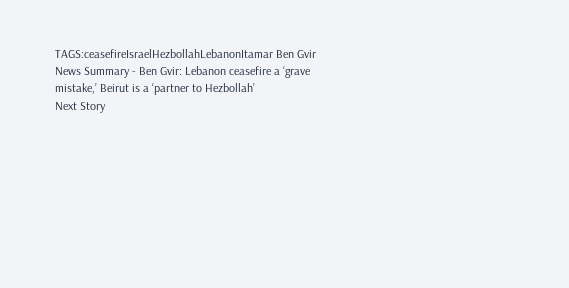TAGS:ceasefireIsraelHezbollahLebanonItamar Ben Gvir
News Summary - Ben Gvir: Lebanon ceasefire a ‘grave mistake,’ Beirut is a ‘partner to Hezbollah’
Next Story